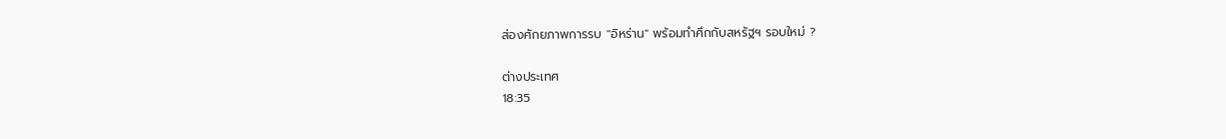ส่องศักยภาพการรบ "อิหร่าน" พร้อมทำศึกกับสหรัฐฯ รอบใหม่ ?

ต่างประเทศ
18:35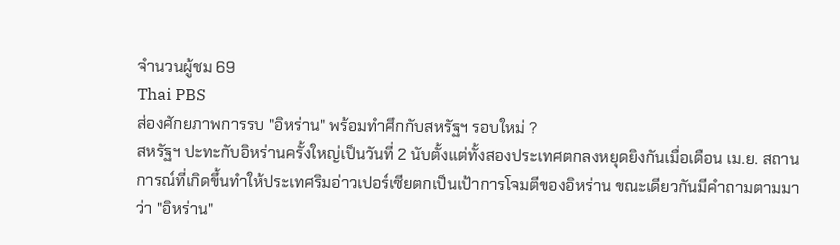จำนวนผู้ชม 69
Thai PBS
ส่องศักยภาพการรบ "อิหร่าน" พร้อมทำศึกกับสหรัฐฯ รอบใหม่ ?
สหรัฐฯ ปะทะกับอิหร่านครั้งใหญ่เป็นวันที่ 2 นับตั้งแต่ทั้งสองประเทศตกลงหยุดยิงกันเมื่อเดือน เม.ย. สถานการณ์ที่เกิดขึ้นทำให้ประเทศริมอ่าวเปอร์เซียตกเป็นเป้าการโจมตีของอิหร่าน ขณะเดียวกันมีคำถามตามมาว่า "อิหร่าน"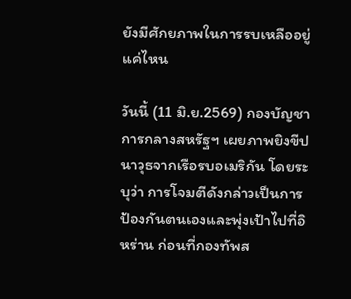ยังมีศักยภาพในการรบเหลืออยู่แค่ไหน

วันนี้ (11 มิ.ย.2569) กองบัญชาการกลางสหรัฐฯ เผยภาพยิงขีปนาวุธจากเรือรบอเมริกัน โดยระบุว่า การโจมตีดังกล่าวเป็นการป้องกันตนเองและพุ่งเป้าไปที่อิหร่าน ก่อนที่กองทัพส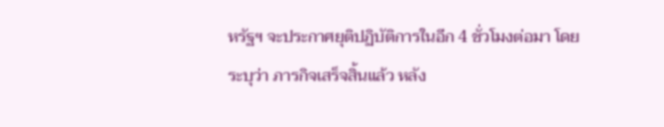หรัฐฯ จะประกาศยุติปฏิบัติการในอีก 4 ชั่วโมงต่อมา โดยระบุว่า ภารกิจเสร็จสิ้นแล้ว หลัง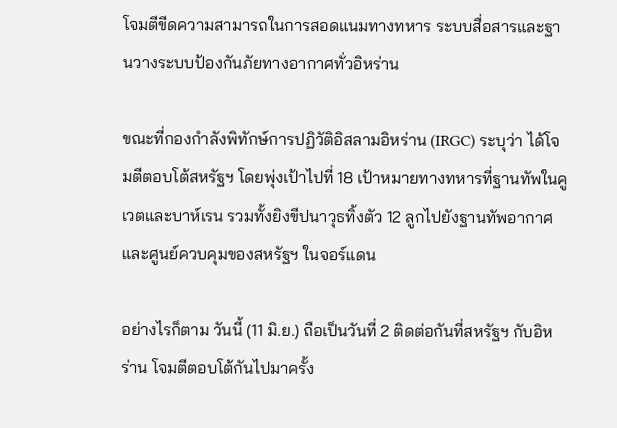โจมตีขีดความสามารถในการสอดแนมทางทหาร ระบบสื่อสารและฐานวางระบบป้องกันภัยทางอากาศทั่วอิหร่าน

ขณะที่กองกำลังพิทักษ์การปฏิวัติอิสลามอิหร่าน (IRGC) ระบุว่า ได้โจมตีตอบโต้สหรัฐฯ โดยพุ่งเป้าไปที่ 18 เป้าหมายทางทหารที่ฐานทัพในคูเวตและบาห์เรน รวมทั้งยิงขีปนาวุธทิ้งตัว 12 ลูกไปยังฐานทัพอากาศและศูนย์ควบคุมของสหรัฐฯ ในจอร์แดน

อย่างไรก็ตาม วันนี้ (11 มิ.ย.) ถือเป็นวันที่ 2 ติดต่อกันที่สหรัฐฯ กับอิหร่าน โจมตีตอบโต้กันไปมาครั้ง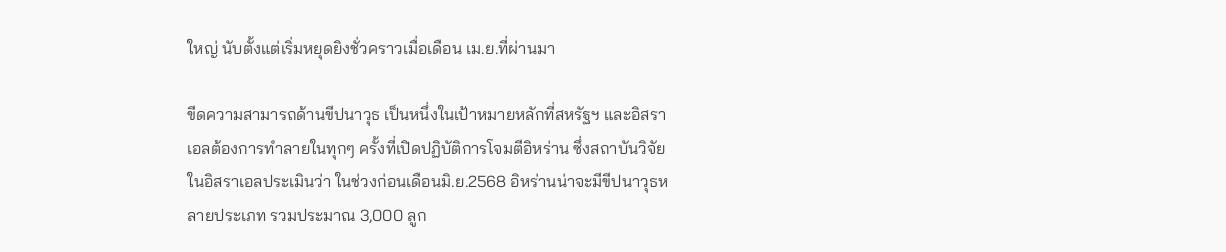ใหญ่ นับตั้งแต่เริ่มหยุดยิงชั่วคราวเมื่อเดือน เม.ย.ที่ผ่านมา

ขีดความสามารถด้านขีปนาวุธ เป็นหนึ่งในเป้าหมายหลักที่สหรัฐฯ และอิสราเอลต้องการทำลายในทุกๆ ครั้งที่เปิดปฏิบัติการโจมตีอิหร่าน ซึ่งสถาบันวิจัยในอิสราเอลประเมินว่า ในช่วงก่อนเดือนมิ.ย.2568 อิหร่านน่าจะมีขีปนาวุธหลายประเภท รวมประมาณ 3,000 ลูก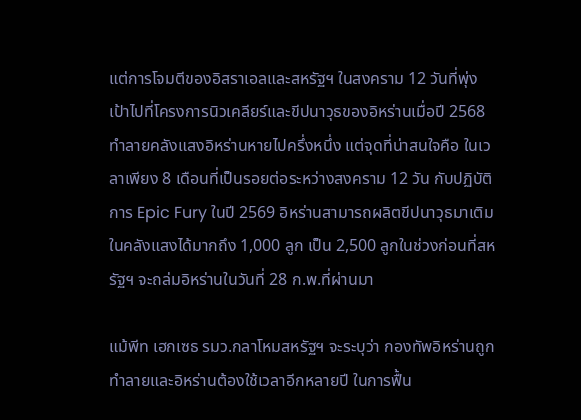แต่การโจมตีของอิสราเอลและสหรัฐฯ ในสงคราม 12 วันที่พุ่งเป้าไปที่โครงการนิวเคลียร์และขีปนาวุธของอิหร่านเมื่อปี 2568 ทำลายคลังแสงอิหร่านหายไปครึ่งหนึ่ง แต่จุดที่น่าสนใจคือ ในเวลาเพียง 8 เดือนที่เป็นรอยต่อระหว่างสงคราม 12 วัน กับปฏิบัติการ Epic Fury ในปี 2569 อิหร่านสามารถผลิตขีปนาวุธมาเติมในคลังแสงได้มากถึง 1,000 ลูก เป็น 2,500 ลูกในช่วงก่อนที่สหรัฐฯ จะถล่มอิหร่านในวันที่ 28 ก.พ.ที่ผ่านมา

แม้พีท เฮกเซธ รมว.กลาโหมสหรัฐฯ จะระบุว่า กองทัพอิหร่านถูกทำลายและอิหร่านต้องใช้เวลาอีกหลายปี ในการฟื้น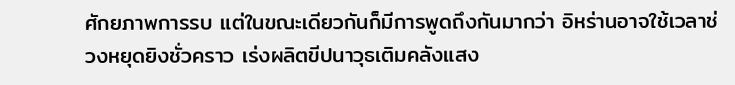ศักยภาพการรบ แต่ในขณะเดียวกันก็มีการพูดถึงกันมากว่า อิหร่านอาจใช้เวลาช่วงหยุดยิงชั่วคราว เร่งผลิตขีปนาวุธเติมคลังแสง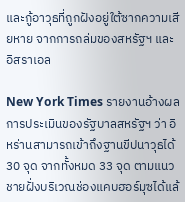และกู้อาวุธที่ถูกฝังอยู่ใต้ซากความเสียหาย จากการถล่มของสหรัฐฯ และอิสราเอล

New York Times รายงานอ้างผลการประเมินของรัฐบาลสหรัฐฯ ว่า อิหร่านสามารถเข้าถึงฐานขีปนาวุธได้ 30 จุด จากทั้งหมด 33 จุด ตามแนวชายฝั่งบริเวณช่องแคบฮอร์มุซได้แล้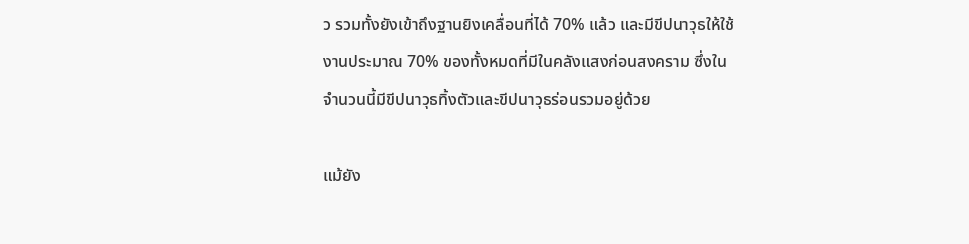ว รวมทั้งยังเข้าถึงฐานยิงเคลื่อนที่ได้ 70% แล้ว และมีขีปนาวุธให้ใช้งานประมาณ 70% ของทั้งหมดที่มีในคลังแสงก่อนสงคราม ซึ่งในจำนวนนี้มีขีปนาวุธทิ้งตัวและขีปนาวุธร่อนรวมอยู่ด้วย

แม้ยัง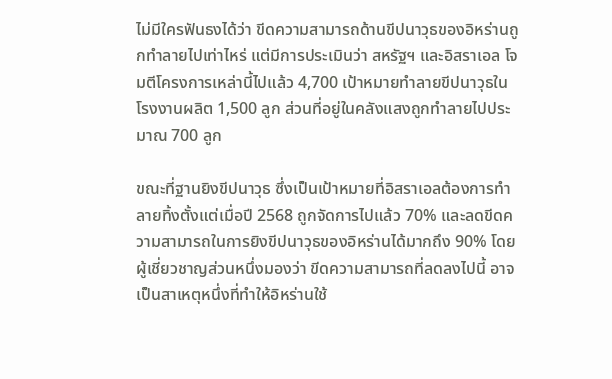ไม่มีใครฟันธงได้ว่า ขีดความสามารถด้านขีปนาวุธของอิหร่านถูกทำลายไปเท่าไหร่ แต่มีการประเมินว่า สหรัฐฯ และอิสราเอล โจมตีโครงการเหล่านี้ไปแล้ว 4,700 เป้าหมายทำลายขีปนาวุธในโรงงานผลิต 1,500 ลูก ส่วนที่อยู่ในคลังแสงถูกทำลายไปประมาณ 700 ลูก

ขณะที่ฐานยิงขีปนาวุธ ซึ่งเป็นเป้าหมายที่อิสราเอลต้องการทำลายทิ้งตั้งแต่เมื่อปี 2568 ถูกจัดการไปแล้ว 70% และลดขีดความสามารถในการยิงขีปนาวุธของอิหร่านได้มากถึง 90% โดยผู้เชี่ยวชาญส่วนหนึ่งมองว่า ขีดความสามารถที่ลดลงไปนี้ อาจเป็นสาเหตุหนึ่งที่ทำให้อิหร่านใช้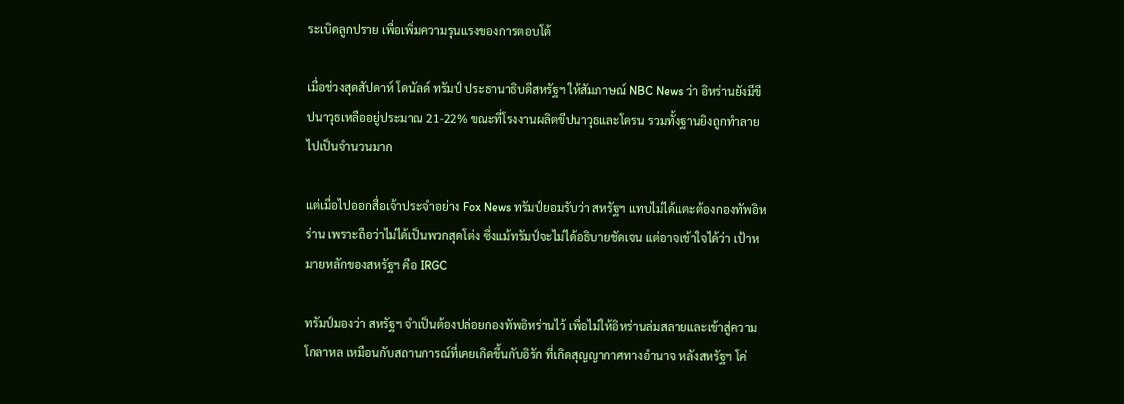ระเบิดลูกปราย เพื่อเพิ่มความรุนแรงของการตอบโต้

เมื่อช่วงสุดสัปดาห์ โดนัลด์ ทรัมป์ ประธานาธิบดีสหรัฐฯ ให้สัมภาษณ์ NBC News ว่า อิหร่านยังมีขีปนาวุธเหลืออยู่ประมาณ 21-22% ขณะที่โรงงานผลิตขีปนาวุธและโดรน รวมทั้งฐานยิงถูกทำลายไปเป็นจำนวนมาก

แต่เมื่อไปออกสื่อเจ้าประจำอย่าง Fox News ทรัมป์ยอมรับว่า สหรัฐฯ แทบไม่ได้แตะต้องกองทัพอิหร่าน เพราะถือว่าไม่ได้เป็นพวกสุดโต่ง ซึ่งแม้ทรัมป์จะไม่ได้อธิบายชัดเจน แต่อาจเข้าใจได้ว่า เป้าหมายหลักของสหรัฐฯ คือ IRGC

ทรัมป์มองว่า สหรัฐฯ จำเป็นต้องปล่อยกองทัพอิหร่านไว้ เพื่อไม่ให้อิหร่านล่มสลายและเข้าสู่ความโกลาหล เหมือนกับสถานการณ์ที่เคยเกิดขึ้นกับอิรัก ที่เกิดสุญญากาศทางอำนาจ หลังสหรัฐฯ โค่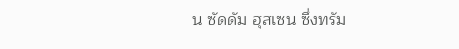น ซัดดัม ฮุสเซน ซึ่งทรัม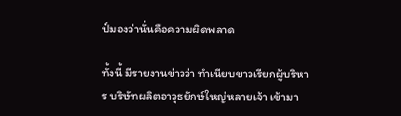ป์มองว่านั่นคือความผิดพลาด

ทั้งนี้ มีรายงานข่าวว่า ทำเนียบขาวเรียกผู้บริหาร บริษัทผลิตอาวุธยักษ์ใหญ่หลายเจ้า เข้ามา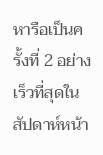หารือเป็นครั้งที่ 2 อย่างเร็วที่สุดในสัปดาห์หน้า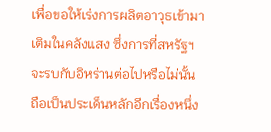เพื่อขอให้เร่งการผลิตอาวุธเข้ามาเติมในคลังแสง ซึ่งการที่สหรัฐฯ จะรบกับอิหร่านต่อไปหรือไม่นั้น ถือเป็นประเด็นหลักอีกเรื่องหนึ่ง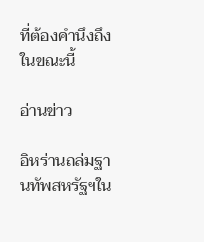ที่ต้องคำนึงถึงในขณะนี้

อ่านข่าว

อิหร่านถล่มฐานทัพสหรัฐฯใน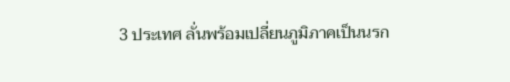3 ประเทศ ลั่นพร้อมเปลี่ยนภูมิภาคเป็นนรก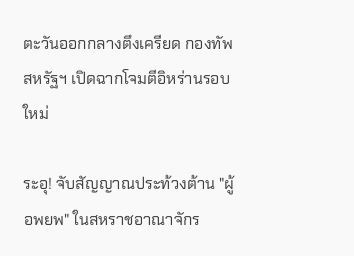ตะวันออกกลางตึงเครียด กองทัพสหรัฐฯ เปิดฉากโจมตีอิหร่านรอบใหม่

ระอุ! จับสัญญาณประท้วงต้าน "ผู้อพยพ" ในสหราชอาณาจักร